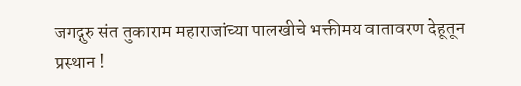जगद्गुरु संत तुकाराम महाराजांच्या पालखीचे भक्तीमय वातावरण देहूतून प्रस्थान !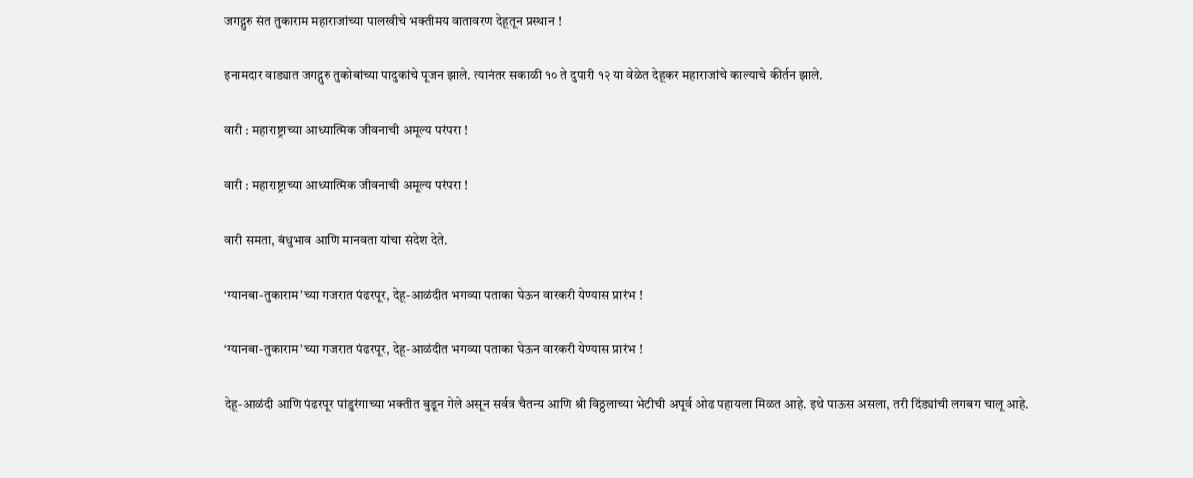जगद्गुरु संत तुकाराम महाराजांच्या पालखीचे भक्तीमय वातावरण देहूतून प्रस्थान !

इनामदार वाड्यात जगद्गुरु तुकोबांच्या पादुकांचे पूजन झाले. त्यानंतर सकाळी १० ते दुपारी १२ या वेळेत देहूकर महाराजांचे काल्याचे कीर्तन झाले.

वारी : महाराष्ट्राच्या आध्यात्मिक जीवनाची अमूल्य परंपरा !

वारी : महाराष्ट्राच्या आध्यात्मिक जीवनाची अमूल्य परंपरा !

वारी समता, बंधुभाव आणि मानवता यांचा संदेश देते.

‘ग्यानबा-तुकाराम’च्या गजरात पंढरपूर, देहू-आळंदीत भगव्या पताका घेऊन वारकरी येण्यास प्रारंभ !

‘ग्यानबा-तुकाराम’च्या गजरात पंढरपूर, देहू-आळंदीत भगव्या पताका घेऊन वारकरी येण्यास प्रारंभ !

देहू-आळंदी आणि पंढरपूर पांडुरंगाच्या भक्तीत बुडून गेले असून सर्वत्र चैतन्य आणि श्री विठ्ठलाच्या भेटीची अपूर्व ओढ पहायला मिळत आहे. इथे पाऊस असला, तरी दिंड्यांची लगबग चालू आहे.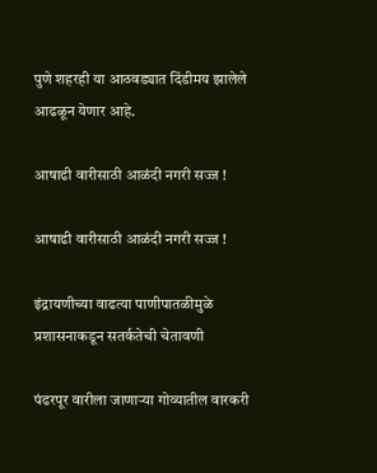पुणे शहरही या आठवड्यात दिंडीमय झालेले आढळून येणार आहे.

आषाढी वारीसाठी आळंदी नगरी सज्ज !

आषाढी वारीसाठी आळंदी नगरी सज्ज !

इंद्रायणीच्या वाढत्या पाणीपातळीमुळे प्रशासनाकडून सतर्कतेची चेतावणी

पंढरपूर वारीला जाणार्‍या गोव्यातील वारकरी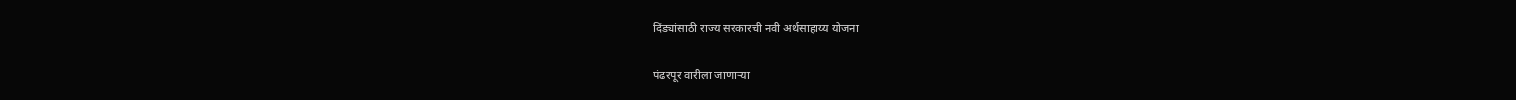दिंड्यांसाठी राज्य सरकारची नवी अर्थसाहाय्य योजना

पंढरपूर वारीला जाणार्‍या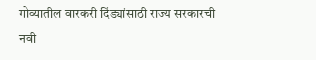गोव्यातील वारकरी दिंड्यांसाठी राज्य सरकारची नवी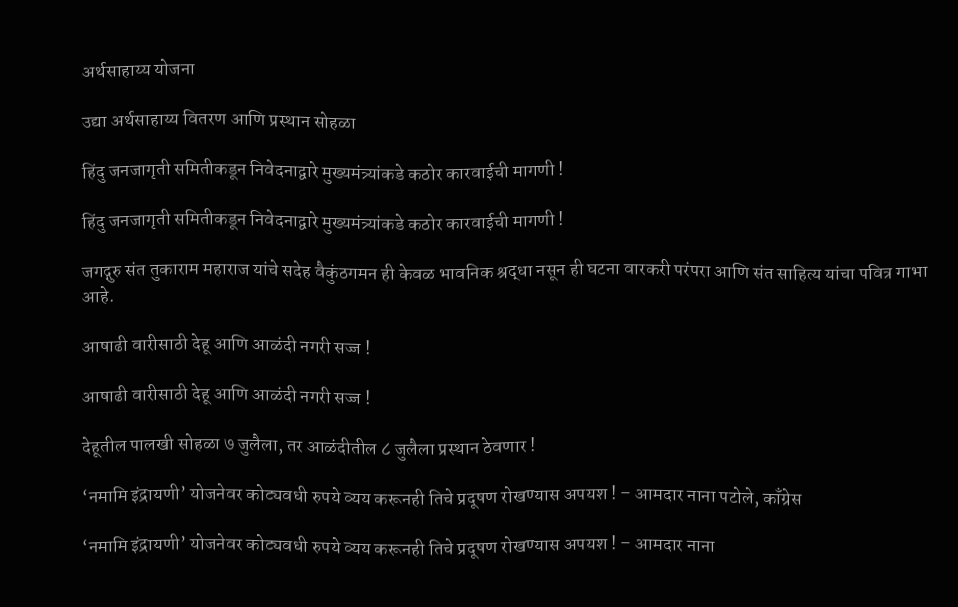अर्थसाहाय्य योजना

उद्या अर्थसाहाय्य वितरण आणि प्रस्थान सोहळा

हिंदु जनजागृती समितीकडून निवेदनाद्वारे मुख्यमंत्र्यांकडे कठोर कारवाईची मागणी !

हिंदु जनजागृती समितीकडून निवेदनाद्वारे मुख्यमंत्र्यांकडे कठोर कारवाईची मागणी !

जगद्गुरु संत तुकाराम महाराज यांचे सदेह वैकुंठगमन ही केवळ भावनिक श्रद्धा नसून ही घटना वारकरी परंपरा आणि संत साहित्य यांचा पवित्र गाभा आहे.

आषाढी वारीसाठी देहू आणि आळंदी नगरी सज्ज !

आषाढी वारीसाठी देहू आणि आळंदी नगरी सज्ज !

देहूतील पालखी सोहळा ७ जुलैला, तर आळंदीतील ८ जुलैला प्रस्थान ठेवणार !

‘नमामि इंद्रायणी’ योजनेवर कोट्यवधी रुपये व्यय करूनही तिचे प्रदूषण रोखण्यास अपयश ! – आमदार नाना पटोले, काँग्रेस

‘नमामि इंद्रायणी’ योजनेवर कोट्यवधी रुपये व्यय करूनही तिचे प्रदूषण रोखण्यास अपयश ! – आमदार नाना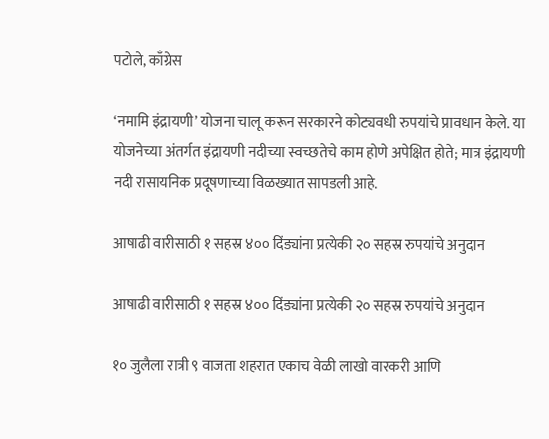पटोले, काँग्रेस

‘नमामि इंद्रायणी’ योजना चालू करून सरकारने कोट्यवधी रुपयांचे प्रावधान केले. या योजनेच्या अंतर्गत इंद्रायणी नदीच्या स्वच्छतेचे काम होणे अपेक्षित होते; मात्र इंद्रायणी नदी रासायनिक प्रदूषणाच्या विळख्यात सापडली आहे.

आषाढी वारीसाठी १ सहस्र ४०० दिंड्यांना प्रत्येकी २० सहस्र रुपयांचे अनुदान

आषाढी वारीसाठी १ सहस्र ४०० दिंड्यांना प्रत्येकी २० सहस्र रुपयांचे अनुदान

१० जुलैला रात्री ९ वाजता शहरात एकाच वेळी लाखो वारकरी आणि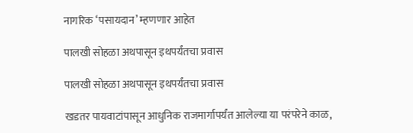नागरिक ‘पसायदान’ म्हणणार आहेत

पालखी सोहळा अथपासून इथपर्यंतचा प्रवास

पालखी सोहळा अथपासून इथपर्यंतचा प्रवास

खडतर पायवाटांपासून आधुनिक राजमार्गापर्यंत आलेल्या या परंपरेने काळ,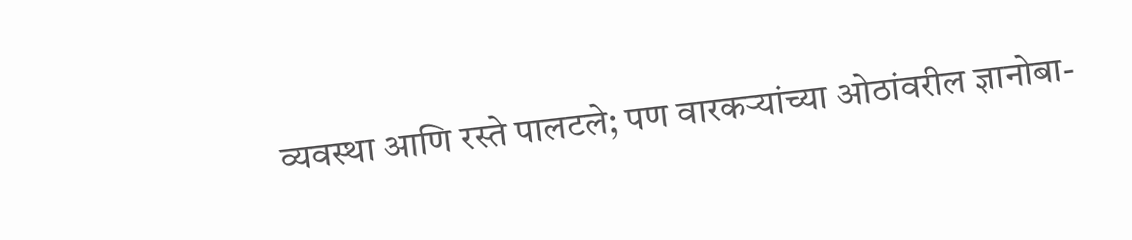व्यवस्था आणि रस्ते पालटले; पण वारकर्‍यांच्या ओठांवरील ज्ञानोबा-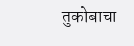तुकोबाचा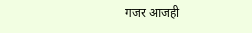गजर आजही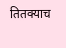तितक्याच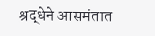श्रद्धेने आसमंतात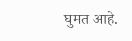घुमत आहे.